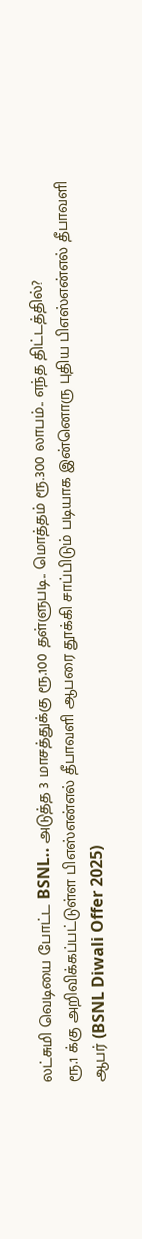லட்சுமி வெடியை போட்ட BSNL.. அடுத்த 3 மாசத்துக்கு ரூ.100 தள்ளுபடி.. மொத்தம் ரூ.300 லாபம்.. எந்த திட்டத்தில்?
ரூ.1 க்கு அறிவிக்கப்பட்டுள்ள பிஎஸ்என்எல் தீபாவளி ஆபரை தூக்கி சாப்பிடும் படியாக இன்னொரு புதிய பிஎஸ்என்எல் தீபாவளி ஆபர் (BSNL Diwali Offer 2025)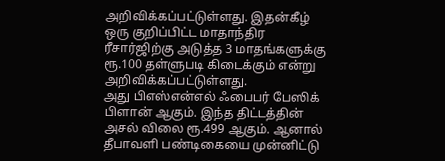அறிவிக்கப்பட்டுள்ளது. இதன்கீழ் ஒரு குறிப்பிட்ட மாதாந்திர ரீசார்ஜிற்கு அடுத்த 3 மாதங்களுக்கு ரூ.100 தள்ளுபடி கிடைக்கும் என்று அறிவிக்கப்பட்டுள்ளது.
அது பிஎஸ்என்எல் ஃபைபர் பேஸிக் பிளான் ஆகும். இந்த திட்டத்தின் அசல் விலை ரூ.499 ஆகும். ஆனால் தீபாவளி பண்டிகையை முன்னிட்டு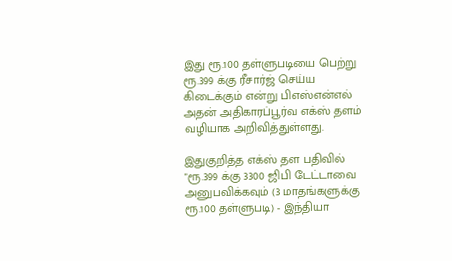இது ரூ.100 தள்ளுபடியை பெற்று ரூ.399 க்கு ரீசார்ஜ் செய்ய கிடைக்கும் என்று பிஎஸ்என்எல் அதன் அதிகாரப்பூர்வ எக்ஸ் தளம் வழியாக அறிவித்துள்ளது.

இதுகுறித்த எக்ஸ் தள பதிவில் "ரூ.399 க்கு 3300 ஜிபி டேட்டாவை அனுபவிக்கவும் (3 மாதங்களுக்கு ரூ.100 தள்ளுபடி) - இந்தியா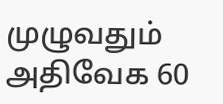முழுவதும் அதிவேக 60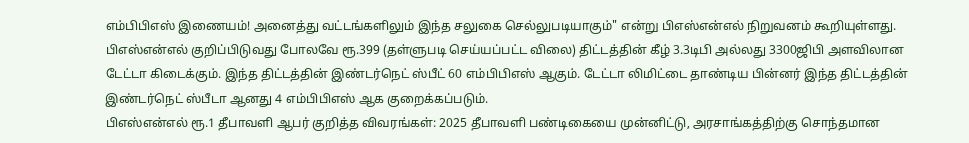எம்பிபிஎஸ் இணையம்! அனைத்து வட்டங்களிலும் இந்த சலுகை செல்லுபடியாகும்" என்று பிஎஸ்என்எல் நிறுவனம் கூறியுள்ளது.
பிஎஸ்என்எல் குறிப்பிடுவது போலவே ரூ.399 (தள்ளுபடி செய்யப்பட்ட விலை) திட்டத்தின் கீழ் 3.3டிபி அல்லது 3300ஜிபி அளவிலான டேட்டா கிடைக்கும். இந்த திட்டத்தின் இண்டர்நெட் ஸ்பீட் 60 எம்பிபிஎஸ் ஆகும். டேட்டா லிமிட்டை தாண்டிய பின்னர் இந்த திட்டத்தின் இண்டர்நெட் ஸ்பீடா ஆனது 4 எம்பிபிஎஸ் ஆக குறைக்கப்படும்.
பிஎஸ்என்எல் ரூ.1 தீபாவளி ஆபர் குறித்த விவரங்கள்: 2025 தீபாவளி பண்டிகையை முன்னிட்டு, அரசாங்கத்திற்கு சொந்தமான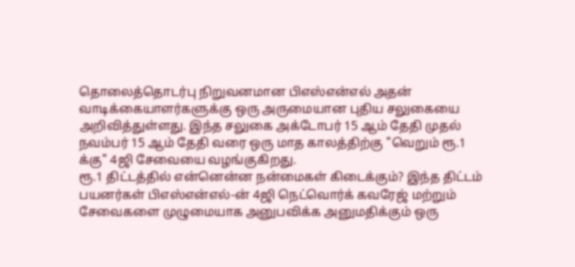தொலைத்தொடர்பு நிறுவனமான பிஎஸ்என்எல் அதன் வாடிக்கையாளர்களுக்கு ஒரு அருமையான புதிய சலுகையை அறிவித்துள்ளது. இந்த சலுகை அக்டோபர் 15 ஆம் தேதி முதல் நவம்பர் 15 ஆம் தேதி வரை ஒரு மாத காலத்திற்கு "வெறும் ரூ.1 க்கு" 4ஜி சேவையை வழங்குகிறது.
ரூ.1 திட்டத்தில் என்னென்ன நன்மைகள் கிடைக்கும்? இந்த திட்டம் பயனர்கள் பிஎஸ்என்எல்-ன் 4ஜி நெட்வொர்க் கவரேஜ் மற்றும் சேவைகளை முழுமையாக அனுபவிக்க அனுமதிக்கும் ஒரு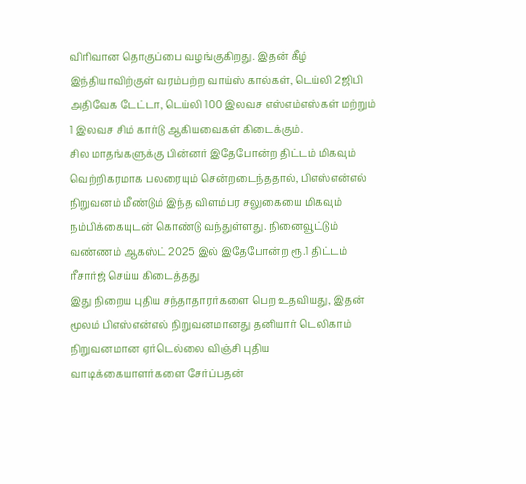விரிவான தொகுப்பை வழங்குகிறது. இதன் கீழ் இந்தியாவிற்குள் வரம்பற்ற வாய்ஸ் கால்கள், டெய்லி 2ஜிபி அதிவேக டேட்டா, டெய்லி 100 இலவச எஸ்எம்எஸ்கள் மற்றும் 1 இலவச சிம் கார்டு ஆகியவைகள் கிடைக்கும்.
சில மாதங்களுக்கு பின்னர் இதேபோன்ற திட்டம் மிகவும் வெற்றிகரமாக பலரையும் சென்றடைந்ததால், பிஎஸ்என்எல் நிறுவனம் மீண்டும் இந்த விளம்பர சலுகையை மிகவும் நம்பிக்கையுடன் கொண்டு வந்துள்ளது. நினைவூட்டும் வண்ணம் ஆகஸ்ட் 2025 இல் இதேபோன்ற ரூ.1 திட்டம் ரீசார்ஜ் செய்ய கிடைத்தது
இது நிறைய புதிய சந்தாதாரர்களை பெற உதவியது, இதன் மூலம் பிஎஸ்என்எல் நிறுவனமானது தனியார் டெலிகாம் நிறுவனமான ஏர்டெல்லை விஞ்சி புதிய வாடிக்கையாளர்களை சேர்ப்பதன்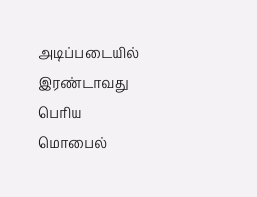அடிப்படையில் இரண்டாவது பெரிய மொபைல்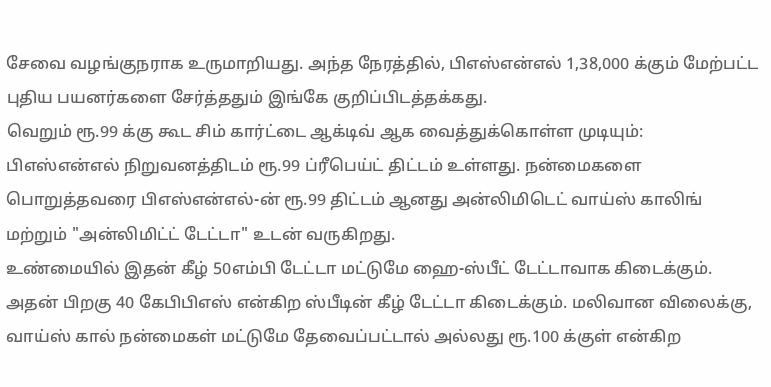சேவை வழங்குநராக உருமாறியது. அந்த நேரத்தில், பிஎஸ்என்எல் 1,38,000 க்கும் மேற்பட்ட புதிய பயனர்களை சேர்த்ததும் இங்கே குறிப்பிடத்தக்கது.
வெறும் ரூ.99 க்கு கூட சிம் கார்ட்டை ஆக்டிவ் ஆக வைத்துக்கொள்ள முடியும்: பிஎஸ்என்எல் நிறுவனத்திடம் ரூ.99 ப்ரீபெய்ட் திட்டம் உள்ளது. நன்மைகளை பொறுத்தவரை பிஎஸ்என்எல்-ன் ரூ.99 திட்டம் ஆனது அன்லிமிடெட் வாய்ஸ் காலிங் மற்றும் "அன்லிமிட்ட் டேட்டா" உடன் வருகிறது.
உண்மையில் இதன் கீழ் 50எம்பி டேட்டா மட்டுமே ஹை-ஸ்பீட் டேட்டாவாக கிடைக்கும். அதன் பிறகு 40 கேபிபிஎஸ் என்கிற ஸ்பீடின் கீழ் டேட்டா கிடைக்கும். மலிவான விலைக்கு, வாய்ஸ் கால் நன்மைகள் மட்டுமே தேவைப்பட்டால் அல்லது ரூ.100 க்குள் என்கிற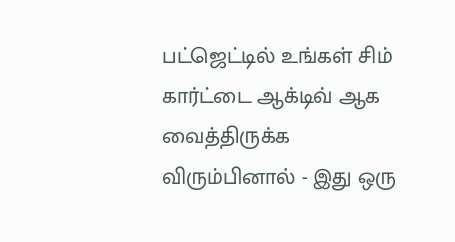பட்ஜெட்டில் உங்கள் சிம் கார்ட்டை ஆக்டிவ் ஆக வைத்திருக்க விரும்பினால் - இது ஒரு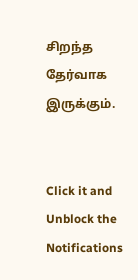சிறந்த தேர்வாக இருக்கும்.


Click it and Unblock the Notifications